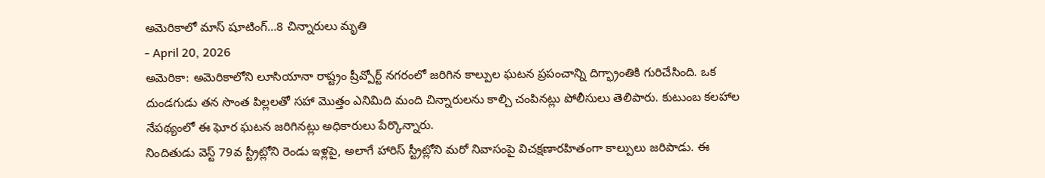అమెరికాలో మాస్ షూటింగ్…8 చిన్నారులు మృతి
- April 20, 2026
అమెరికా: అమెరికాలోని లూసియానా రాష్ట్రం ష్రీవ్పోర్ట్ నగరంలో జరిగిన కాల్పుల ఘటన ప్రపంచాన్ని దిగ్భ్రాంతికి గురిచేసింది. ఒక దుండగుడు తన సొంత పిల్లలతో సహా మొత్తం ఎనిమిది మంది చిన్నారులను కాల్చి చంపినట్లు పోలీసులు తెలిపారు. కుటుంబ కలహాల నేపథ్యంలో ఈ ఘోర ఘటన జరిగినట్లు అధికారులు పేర్కొన్నారు.
నిందితుడు వెస్ట్ 79వ స్ట్రీట్లోని రెండు ఇళ్లపై, అలాగే హారిస్ స్ట్రీట్లోని మరో నివాసంపై విచక్షణారహితంగా కాల్పులు జరిపాడు. ఈ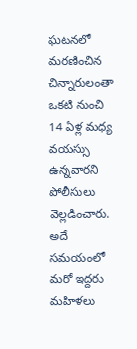ఘటనలో మరణించిన చిన్నారులంతా ఒకటి నుంచి 14 ఏళ్ల మధ్య వయస్సు ఉన్నవారని పోలీసులు వెల్లడించారు. అదే సమయంలో మరో ఇద్దరు మహిళలు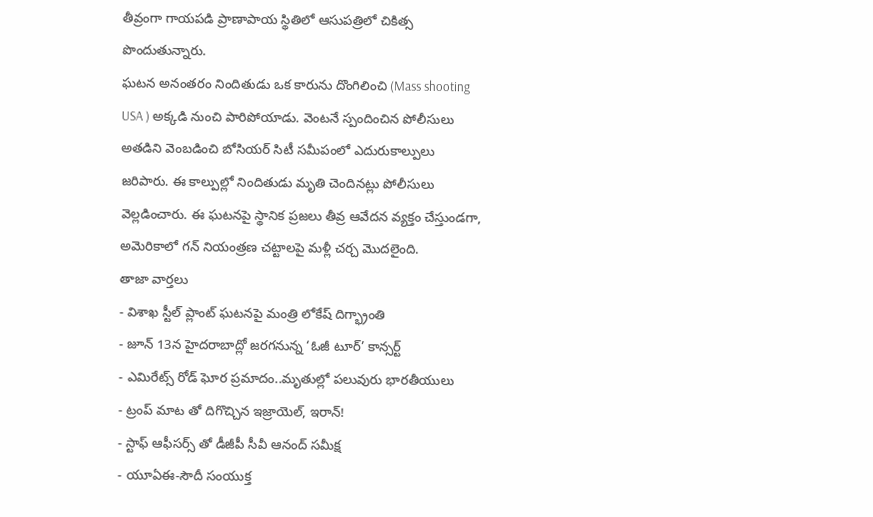తీవ్రంగా గాయపడి ప్రాణాపాయ స్థితిలో ఆసుపత్రిలో చికిత్స పొందుతున్నారు.
ఘటన అనంతరం నిందితుడు ఒక కారును దొంగిలించి (Mass shooting USA ) అక్కడి నుంచి పారిపోయాడు. వెంటనే స్పందించిన పోలీసులు అతడిని వెంబడించి బోసియర్ సిటీ సమీపంలో ఎదురుకాల్పులు జరిపారు. ఈ కాల్పుల్లో నిందితుడు మృతి చెందినట్లు పోలీసులు వెల్లడించారు. ఈ ఘటనపై స్థానిక ప్రజలు తీవ్ర ఆవేదన వ్యక్తం చేస్తుండగా, అమెరికాలో గన్ నియంత్రణ చట్టాలపై మళ్లీ చర్చ మొదలైంది.
తాజా వార్తలు
- విశాఖ స్టీల్ ప్లాంట్ ఘటనపై మంత్రి లోకేష్ దిగ్భ్రాంతి
- జూన్ 13న హైదరాబాద్లో జరగనున్న ‘ఓజీ టూర్’ కాన్సర్ట్
- ఎమిరేట్స్ రోడ్ ఘోర ప్రమాదం..మృతుల్లో పలువురు భారతీయులు
- ట్రంప్ మాట తో దిగొచ్చిన ఇజ్రాయెల్, ఇరాన్!
- స్టాఫ్ ఆఫీసర్స్ తో డీజీపీ సీవీ ఆనంద్ సమీక్ష
- యూఏఈ-సౌదీ సంయుక్త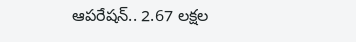ఆపరేషన్.. 2.67 లక్షల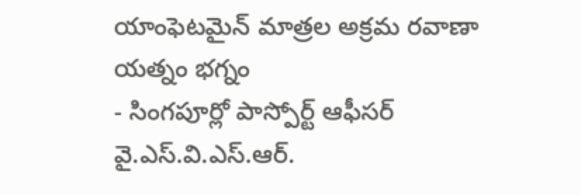యాంఫెటమైన్ మాత్రల అక్రమ రవాణా యత్నం భగ్నం
- సింగపూర్లో పాస్పోర్ట్ ఆఫీసర్ వై.ఎస్.వి.ఎస్.ఆర్.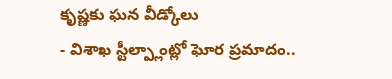కృష్ణకు ఘన వీడ్కోలు
- విశాఖ స్టీల్ప్లాంట్లో ఘోర ప్రమాదం..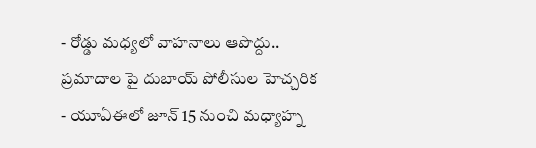- రోడ్డు మధ్యలో వాహనాలు ఆపొద్దు.. ప్రమాదాల పై దుబాయ్ పోలీసుల హెచ్చరిక
- యూఏఈలో జూన్ 15 నుంచి మధ్యాహ్న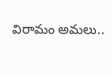విరామం అమలు..